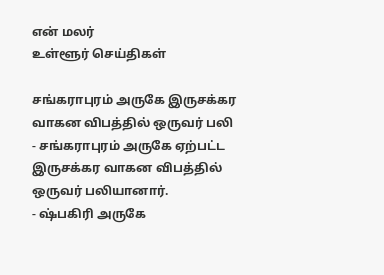என் மலர்
உள்ளூர் செய்திகள்

சங்கராபுரம் அருகே இருசக்கர வாகன விபத்தில் ஒருவர் பலி
- சங்கராபுரம் அருகே ஏற்பட்ட இருசக்கர வாகன விபத்தில் ஒருவர் பலியானார்.
- ஷ்பகிரி அருகே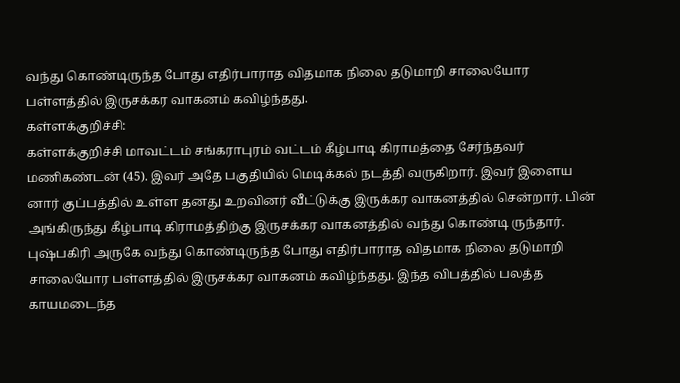வந்து கொண்டிருந்த போது எதிர்பாராத விதமாக நிலை தடுமாறி சாலையோர பள்ளத்தில் இருசக்கர வாகனம் கவிழ்ந்தது.
கள்ளக்குறிச்சி:
கள்ளக்குறிச்சி மாவட்டம் சங்கராபுரம் வட்டம் கீழ்பாடி கிராமத்தை சேர்ந்தவர் மணிகண்டன் (45). இவர் அதே பகுதியில் மெடிக்கல் நடத்தி வருகிறார். இவர் இளைய னார் குப்பத்தில் உள்ள தனது உறவினர் வீட்டுக்கு இருக்கர வாகனத்தில் சென்றார். பின் அங்கிருந்து கீழ்பாடி கிராமத்திற்கு இருசக்கர வாகனத்தில் வந்து கொண்டி ருந்தார். புஷ்பகிரி அருகே வந்து கொண்டிருந்த போது எதிர்பாராத விதமாக நிலை தடுமாறி சாலையோர பள்ளத்தில் இருசக்கர வாகனம் கவிழ்ந்தது. இந்த விபத்தில் பலத்த காயமடைந்த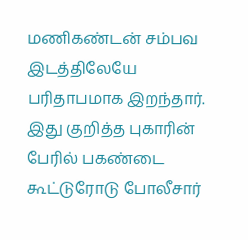மணிகண்டன் சம்பவ இடத்திலேயே பரிதாபமாக இறந்தார். இது குறித்த புகாரின் பேரில் பகண்டை கூட்டுரோடு போலீசார்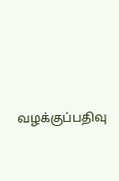வழக்குப்பதிவு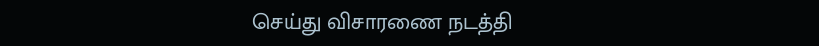செய்து விசாரணை நடத்தி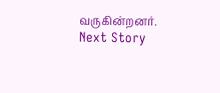வருகின்றனர்.
Next Story